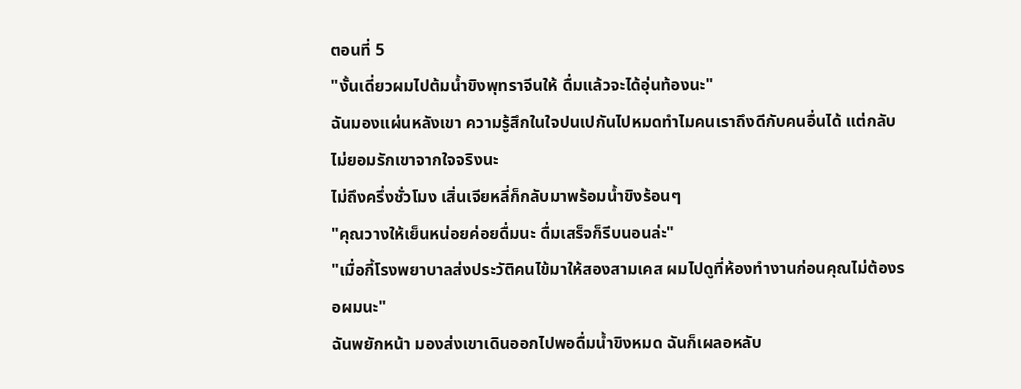ตอนที่ 5
"งั้นเดี่ยวผมไปต้มน้ำขิงพุทราจีนให้ ดื่มแล้วจะได้อุ่นท้องนะ"
ฉันมองแผ่นหลังเขา ความรู้สึกในใจปนเปกันไปหมดทำไมคนเราถึงดีกับคนอื่นได้ แต่กลับไม่ยอมรักเขาจากใจจริงนะ
ไม่ถึงครึ่งชั่วโมง เสิ่นเจียหลี่ก็กลับมาพร้อมน้ำขิงร้อนๆ
"คุณวางให้เย็นหน่อยค่อยดื่มนะ ดื่มเสร็จก็รีบนอนล่ะ"
"เมื่อกี้โรงพยาบาลส่งประวัติคนไข้มาให้สองสามเคส ผมไปดูที่ห้องทำงานก่อนคุณไม่ต้องรอผมนะ"
ฉันพยักหน้า มองส่งเขาเดินออกไปพอดื่มน้ำขิงหมด ฉันก็เผลอหลับ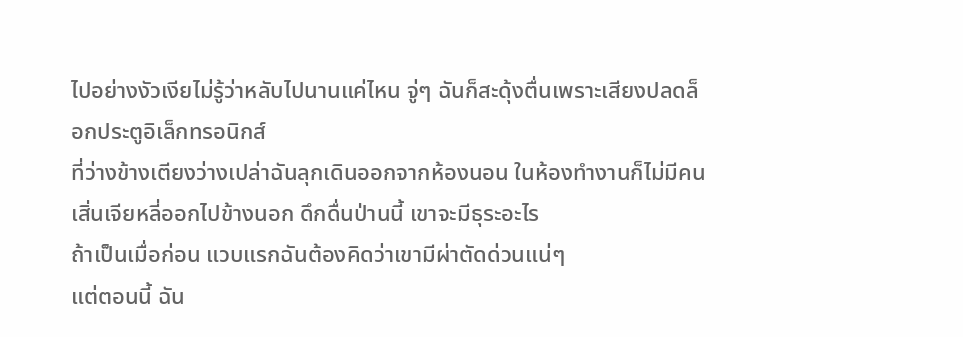ไปอย่างงัวเงียไม่รู้ว่าหลับไปนานแค่ไหน จู่ๆ ฉันก็สะดุ้งตื่นเพราะเสียงปลดล็อกประตูอิเล็กทรอนิกส์
ที่ว่างข้างเตียงว่างเปล่าฉันลุกเดินออกจากห้องนอน ในห้องทำงานก็ไม่มีคน
เสิ่นเจียหลี่ออกไปข้างนอก ดึกดื่นป่านนี้ เขาจะมีธุระอะไร
ถ้าเป็นเมื่อก่อน แวบแรกฉันต้องคิดว่าเขามีผ่าตัดด่วนแน่ๆ
แต่ตอนนี้ ฉัน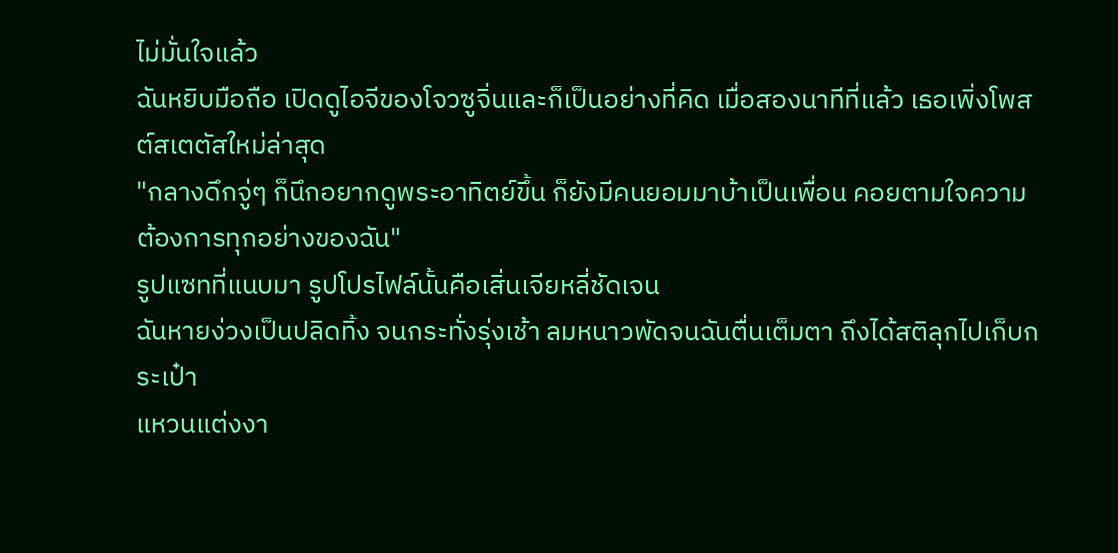ไม่มั่นใจแล้ว
ฉันหยิบมือถือ เปิดดูไอจีของโจวซูจิ่นและก็เป็นอย่างที่คิด เมื่อสองนาทีที่แล้ว เธอเพิ่งโพสต์สเตตัสใหม่ล่าสุด
"กลางดึกจู่ๆ ก็นึกอยากดูพระอาทิตย์ขึ้น ก็ยังมีคนยอมมาบ้าเป็นเพื่อน คอยตามใจความต้องการทุกอย่างของฉัน"
รูปแซทที่แนบมา รูปโปรไฟล์นั้นคือเสิ่นเจียหลี่ชัดเจน
ฉันหายง่วงเป็นปลิดทิ้ง จนกระทั่งรุ่งเช้า ลมหนาวพัดจนฉันตื่นเต็มตา ถึงได้สติลุกไปเก็บกระเป๋า
แหวนแต่งงา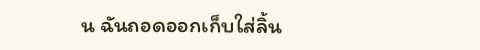น ฉันถอดออกเก็บใส่ลิ้น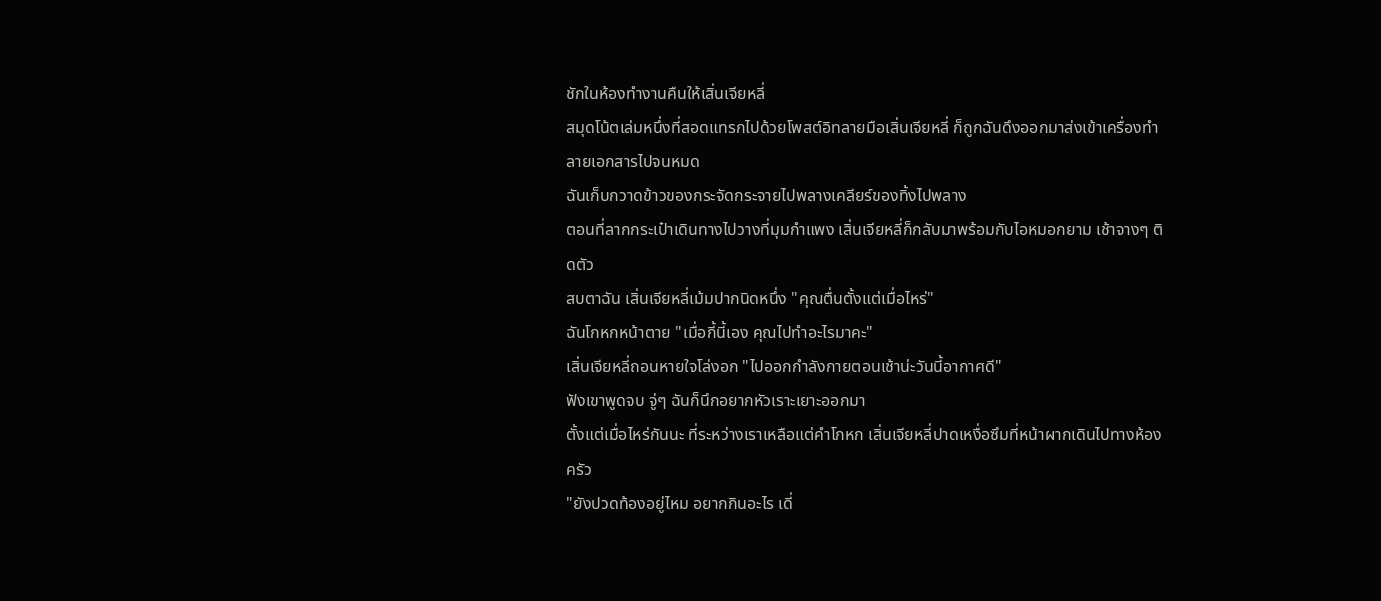ชักในห้องทำงานคืนให้เสิ่นเจียหลี่
สมุดโน้ตเล่มหนึ่งที่สอดแทรกไปด้วยโพสต์อิทลายมือเสิ่นเจียหลี่ ก็ถูกฉันดึงออกมาส่งเข้าเครื่องทําลายเอกสารไปจนหมด
ฉันเก็บกวาดข้าวของกระจัดกระจายไปพลางเคลียร์ของทิ้งไปพลาง
ตอนที่ลากกระเป๋าเดินทางไปวางที่มุมกำแพง เสิ่นเจียหลี่ก็กลับมาพร้อมกับไอหมอกยาม เช้าจางๆ ติดตัว
สบตาฉัน เสิ่นเจียหลี่เม้มปากนิดหนึ่ง "คุณตื่นตั้งแต่เมื่อไหร่"
ฉันโกหกหน้าตาย "เมื่อกี้นี้เอง คุณไปทำอะไรมาคะ"
เสิ่นเจียหลี่ถอนหายใจโล่งอก "ไปออกกำลังกายตอนเช้าน่ะวันนี้อากาศดี"
ฟังเขาพูดจบ จู่ๆ ฉันก็นึกอยากหัวเราะเยาะออกมา
ตั้งแต่เมื่อไหร่กันนะ ที่ระหว่างเราเหลือแต่คำโกหก เสิ่นเจียหลี่ปาดเหงื่อซึมที่หน้าผากเดินไปทางห้องครัว
"ยังปวดท้องอยู่ไหม อยากกินอะไร เดี่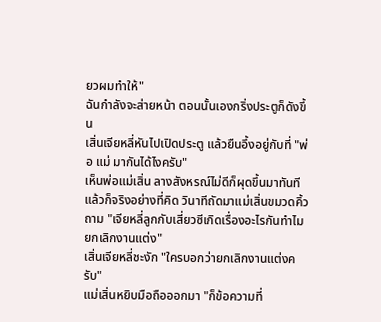ยวผมทำให้"
ฉันกำลังจะส่ายหน้า ตอนนั้นเองกริ่งประตูก็ดังขึ้น
เสิ่นเจียหลี่หันไปเปิดประตู แล้วยืนอึ้งอยู่กับที่ "พ่อ แม่ มากันได้ไงครับ"
เห็นพ่อแม่เสิ่น ลางสังหรณ์ไม่ดีก็ผุดขึ้นมาทันทีแล้วก็จริงอย่างที่คิด วินาทีถัดมาแม่เสิ่นขมวดคิ้วถาม "เจียหลี่ลูกกับเสี่ยวซีเกิดเรื่องอะไรกันทำไมยกเลิกงานแต่ง"
เสิ่นเจียหลี่ชะงัก "ใครบอกว่ายกเลิกงานแต่งครับ"
แม่เสิ่นหยิบมือถือออกมา "ก็ข้อความที่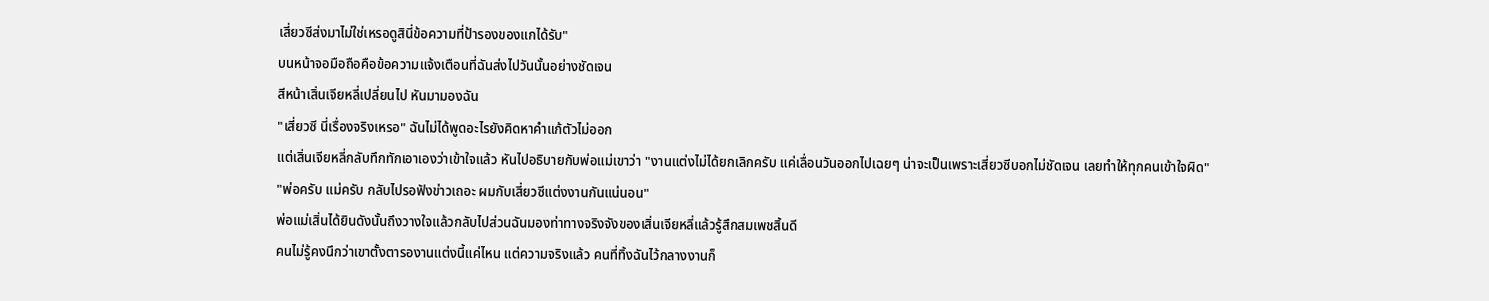เสี่ยวซีส่งมาไม่ใช่เหรอดูสินี่ข้อความที่ป้ารองของแกได้รับ"
บนหน้าจอมือถือคือข้อความแจ้งเตือนที่ฉันส่งไปวันนั้นอย่างชัดเจน
สีหน้าเสิ่นเจียหลี่เปลี่ยนไป หันมามองฉัน
"เสี่ยวซี นี่เรื่องจริงเหรอ" ฉันไม่ได้พูดอะไรยังคิดหาคำแก้ตัวไม่ออก
แต่เสิ่นเจียหลี่กลับทึกทักเอาเองว่าเข้าใจแล้ว หันไปอธิบายกับพ่อแม่เขาว่า "งานแต่งไม่ได้ยกเลิกครับ แค่เลื่อนวันออกไปเฉยๆ น่าจะเป็นเพราะเสี่ยวซีบอกไม่ชัดเจน เลยทำให้ทุกคนเข้าใจผิด"
"พ่อครับ แม่ครับ กลับไปรอฟังข่าวเถอะ ผมกับเสี่ยวซีแต่งงานกันแน่นอน"
พ่อแม่เสิ่นได้ยินดังนั้นถึงวางใจแล้วกลับไปส่วนฉันมองท่าทางจริงจังของเสิ่นเจียหลี่แล้วรู้สึกสมเพชสิ้นดี
คนไม่รู้คงนึกว่าเขาตั้งตารองานแต่งนี้แค่ไหน แต่ความจริงแล้ว คนที่ทิ้งฉันไว้กลางงานก็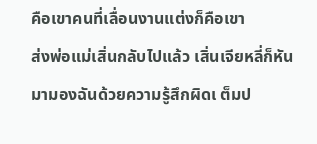คือเขาคนที่เลื่อนงานแต่งก็คือเขา
ส่งพ่อแม่เสิ่นกลับไปแล้ว เสิ่นเจียหลี่ก็หันมามองฉันด้วยความรู้สึกผิดเ ต็มป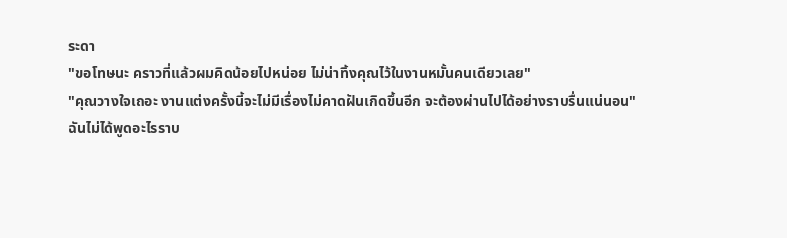ระดา
"ขอโทษนะ คราวที่แล้วผมคิดน้อยไปหน่อย ไม่น่าทิ้งคุณไว้ในงานหมั้นคนเดียวเลย"
"คุณวางใจเถอะ งานแต่งครั้งนี้จะไม่มีเรื่องไม่คาดฝันเกิดขึ้นอีก จะต้องผ่านไปได้อย่างราบรื่นแน่นอน"
ฉันไม่ได้พูดอะไรราบ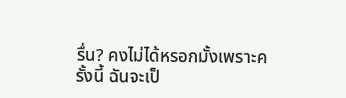รื่น? คงไม่ได้หรอกมั้งเพราะครั้งนี้ ฉันจะเป็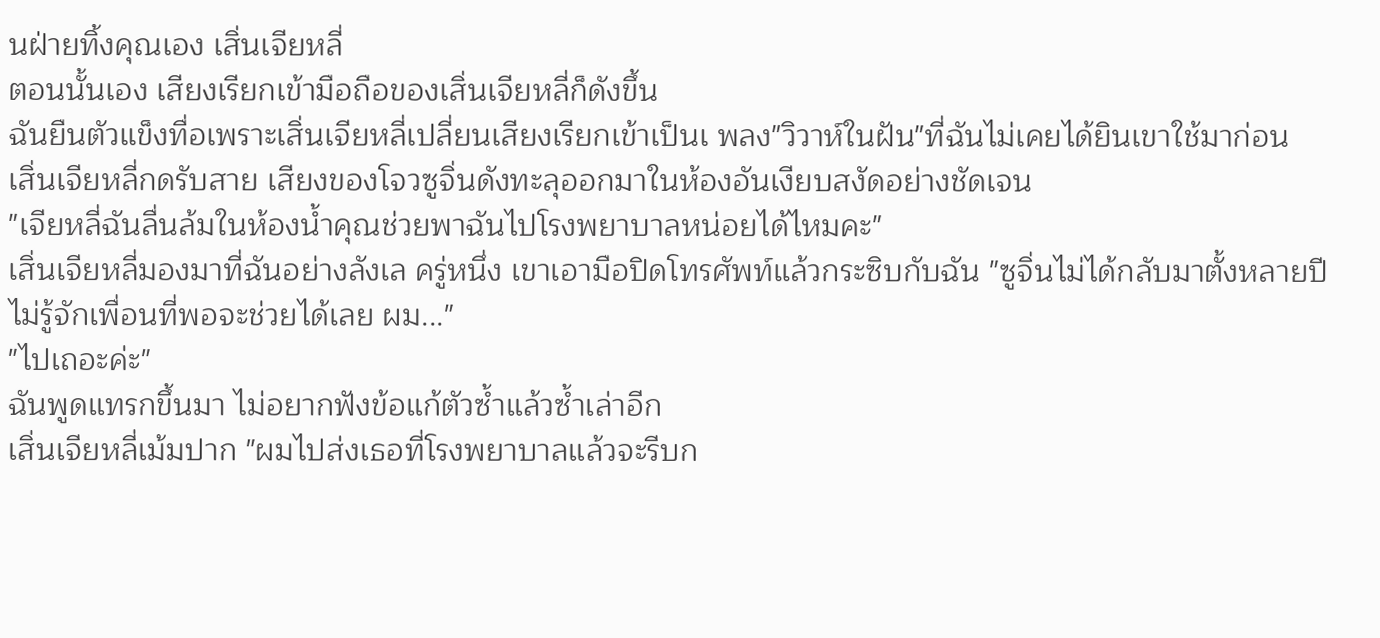นฝ่ายทิ้งคุณเอง เสิ่นเจียหลี่
ตอนนั้นเอง เสียงเรียกเข้ามือถือของเสิ่นเจียหลี่ก็ดังขึ้น
ฉันยืนตัวแข็งทื่อเพราะเสิ่นเจียหลี่เปลี่ยนเสียงเรียกเข้าเป็นเ พลง"วิวาห์ในฝัน"ที่ฉันไม่เคยได้ยินเขาใช้มาก่อน
เสิ่นเจียหลี่กดรับสาย เสียงของโจวซูจิ่นดังทะลุออกมาในห้องอันเงียบสงัดอย่างชัดเจน
"เจียหลี่ฉันลื่นล้มในห้องน้ำคุณช่วยพาฉันไปโรงพยาบาลหน่อยได้ไหมคะ"
เสิ่นเจียหลี่มองมาที่ฉันอย่างลังเล ครู่หนึ่ง เขาเอามือปิดโทรศัพท์แล้วกระซิบกับฉัน "ซูจิ่นไม่ได้กลับมาตั้งหลายปี ไม่รู้จักเพื่อนที่พอจะช่วยได้เลย ผม..."
"ไปเถอะค่ะ"
ฉันพูดแทรกขึ้นมา ไม่อยากฟังข้อแก้ตัวซ้ำแล้วซ้ำเล่าอีก
เสิ่นเจียหลี่เม้มปาก "ผมไปส่งเธอที่โรงพยาบาลแล้วจะรีบก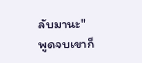ลับมานะ"
พูดจบเขาก็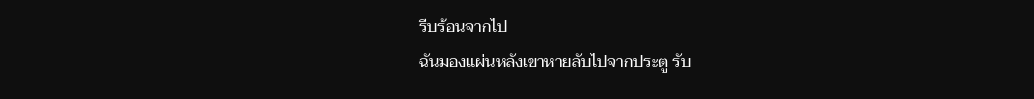รีบร้อนจากไป
ฉันมองแผ่นหลังเขาหายลับไปจากประตู รับ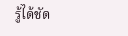รู้ได้ชัด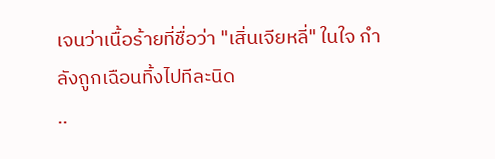เจนว่าเนื้อร้ายที่ชื่อว่า "เสิ่นเจียหลี่" ในใจ กำลังถูกเฉือนทิ้งไปทีละนิด
..